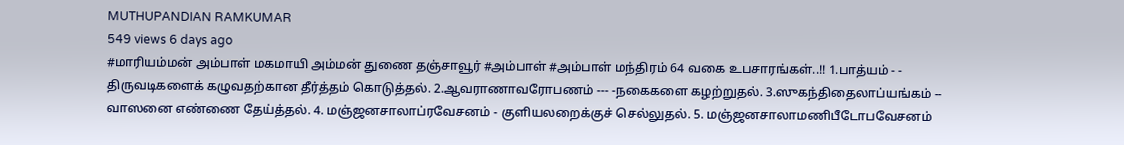MUTHUPANDIAN RAMKUMAR
549 views 6 days ago
#மாரியம்மன் அம்பாள் மகமாயி அம்மன் துணை தஞ்சாவூர் #அம்பாள் #அம்பாள் மந்திரம் 64 வகை உபசாரங்கள்..!! 1.பாத்யம் - - திருவடிகளைக் கழுவதற்கான தீர்த்தம் கொடுத்தல். 2.ஆவராணாவரோபணம் --- -நகைகளை கழற்றுதல். 3.ஸுகந்திதைலாப்யங்கம் -- வாஸனை எண்ணை தேய்த்தல். 4. மஞ்ஜனசாலாப்ரவேசனம் - குளியலறைக்குச் செல்லுதல். 5. மஞ்ஜனசாலாமணிபீடோபவேசனம்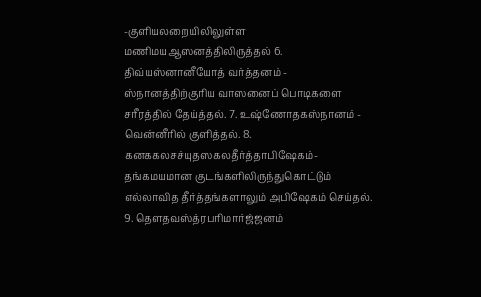-குளியலறையிலிலுள்ள மணிமயஆஸனத்திலிருத்தல் 6. திவ்யஸ்னானீயோத் வர்த்தனம் - ஸ்நானத்திற்குரிய வாஸனைப் பொடிகளை சரீரத்தில் தேய்த்தல். 7. உஷ்ணோதகஸ்நானம் - வென்னீரில் குளித்தல். 8. கனககலசச்யுதஸகலதீர்த்தாபிஷேகம்- தங்கமயமான குடங்களிலிருந்துகொட்டும் எல்லாவித தீர்த்தங்களாலும் அபிஷேகம் செய்தல். 9. தௌதவஸ்த்ரபரிமார்ஜ்ஜனம்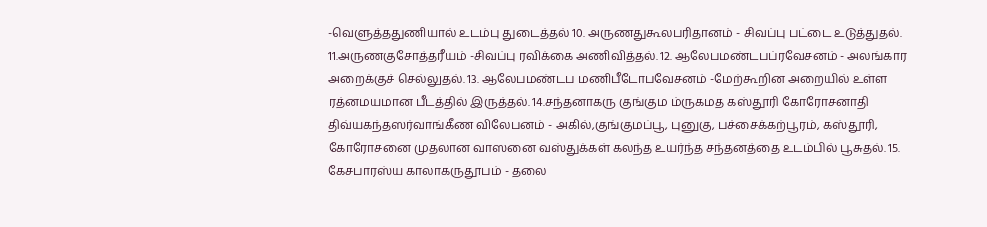-வெளுத்ததுணியால் உடம்பு துடைத்தல் 10. அருணதுகூலபரிதானம் - சிவப்பு பட்டை உடுத்துதல். 11.அருணகுசோத்தரீயம் -சிவப்பு ரவிக்கை அணிவித்தல். 12. ஆலேபமண்டபப்ரவேசனம் - அலங்கார அறைக்குச் செல்லுதல். 13. ஆலேபமண்டப மணிபீடோபவேசனம் -மேற்கூறின அறையில் உள்ள ரத்னமயமான பீடத்தில் இருத்தல். 14.சந்தனாகரு குங்கும ம்ருகமத கஸ்தூரி கோரோசனாதி திவ்யகந்தஸர்வாங்கீண விலேபனம் - அகில்,குங்குமப்பூ, புனுகு, பச்சைக்கற்பூரம், கஸ்தூரி, கோரோசனை முதலான வாஸனை வஸ்துக்கள் கலந்த உயர்ந்த சந்தனத்தை உடம்பில் பூசுதல். 15. கேசபாரஸ்ய காலாகருதூபம் - தலை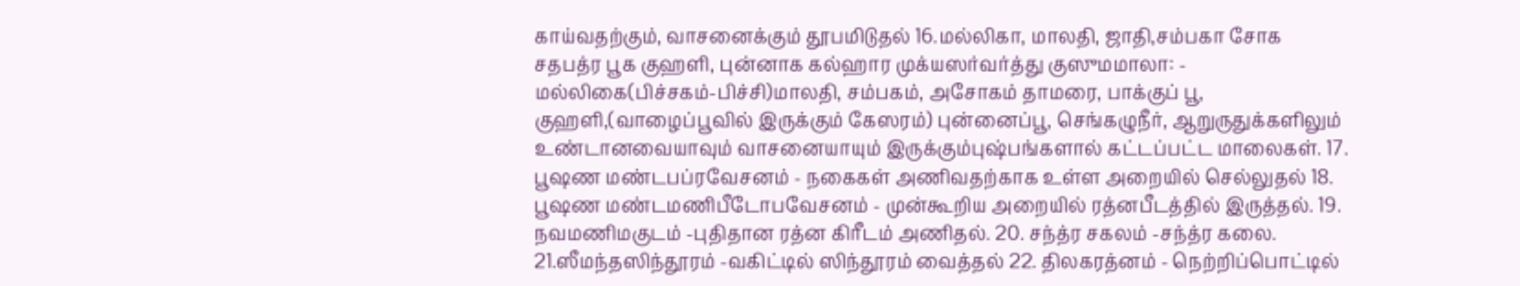காய்வதற்கும், வாசனைக்கும் தூபமிடுதல் 16.மல்லிகா, மாலதி, ஜாதி,சம்பகா சோக சதபத்ர பூக குஹளி, புன்னாக கல்ஹார முக்யஸர்வர்த்து குஸுமமாலா: - மல்லிகை(பிச்சகம்-பிச்சி)மாலதி, சம்பகம், அசோகம் தாமரை, பாக்குப் பூ, குஹளி,(வாழைப்பூவில் இருக்கும் கேஸரம்) புன்னைப்பூ, செங்கழுநீர், ஆறுருதுக்களிலும் உண்டானவையாவும் வாசனையாயும் இருக்கும்புஷ்பங்களால் கட்டப்பட்ட மாலைகள். 17. பூஷண மண்டபப்ரவேசனம் - நகைகள் அணிவதற்காக உள்ள அறையில் செல்லுதல் 18. பூஷண மண்டமணிபீடோபவேசனம் - முன்கூறிய அறையில் ரத்னபீடத்தில் இருத்தல். 19. நவமணிமகுடம் -புதிதான ரத்ன கிரீடம் அணிதல். 20. சந்த்ர சகலம் -சந்த்ர கலை. 21.ஸீமந்தஸிந்தூரம் -வகிட்டில் ஸிந்தூரம் வைத்தல் 22. திலகரத்னம் - நெற்றிப்பொட்டில்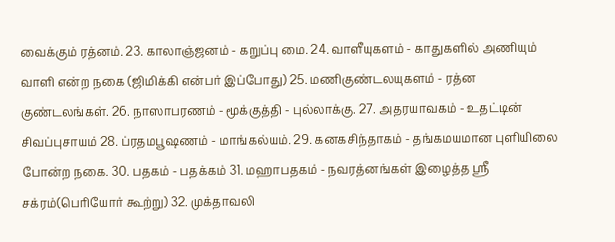வைக்கும் ரத்னம். 23. காலாஞ்ஜனம் - கறுப்பு மை. 24. வாளீயுகளம் - காதுகளில் அணியும் வாளி என்ற நகை (ஜிமிக்கி என்பர் இப்போது) 25. மணிகுண்டலயுகளம் - ரத்ன குண்டலங்கள். 26. நாஸாபரணம் - மூக்குத்தி - புல்லாக்கு. 27. அதரயாவகம் - உதட்டின் சிவப்புசாயம் 28. ப்ரதமபூஷணம் - மாங்கல்யம். 29. கனகசிந்தாகம் - தங்கமயமான புளியிலை போன்ற நகை. 30. பதகம் - பதக்கம் 31. மஹாபதகம் - நவரத்னங்கள் இழைத்த ஸ்ரீ சக்ரம்(பெரியோர் கூற்று) 32. முக்தாவலி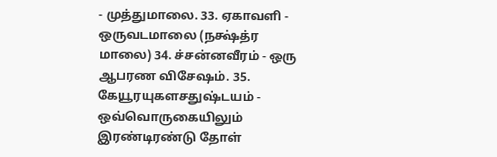- முத்துமாலை. 33. ஏகாவளி - ஒருவடமாலை (நக்ஷ்த்ர மாலை) 34. ச்சன்னவீரம் - ஒரு ஆபரண விசேஷம். 35. கேயூரயுகளசதுஷ்டயம் - ஒவ்வொருகையிலும் இரண்டிரண்டு தோள்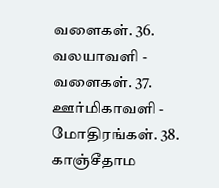வளைகள். 36. வலயாவளி - வளைகள். 37. ஊர்மிகாவளி - மோதிரங்கள். 38. காஞ்சீதாம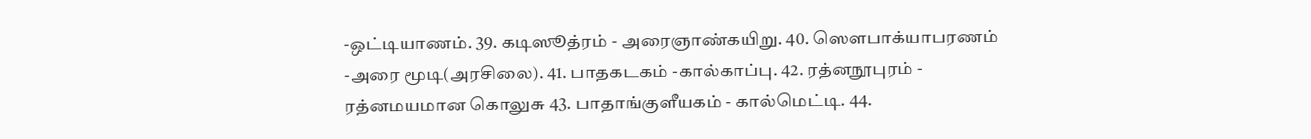-ஒட்டியாணம். 39. கடிஸூத்ரம் - அரைஞாண்கயிறு. 40. ஸௌபாக்யாபரணம் -அரை மூடி(அரசிலை). 41. பாதகடகம் -கால்காப்பு. 42. ரத்னநூபுரம் - ரத்னமயமான கொலுசு 43. பாதாங்குளீயகம் - கால்மெட்டி. 44.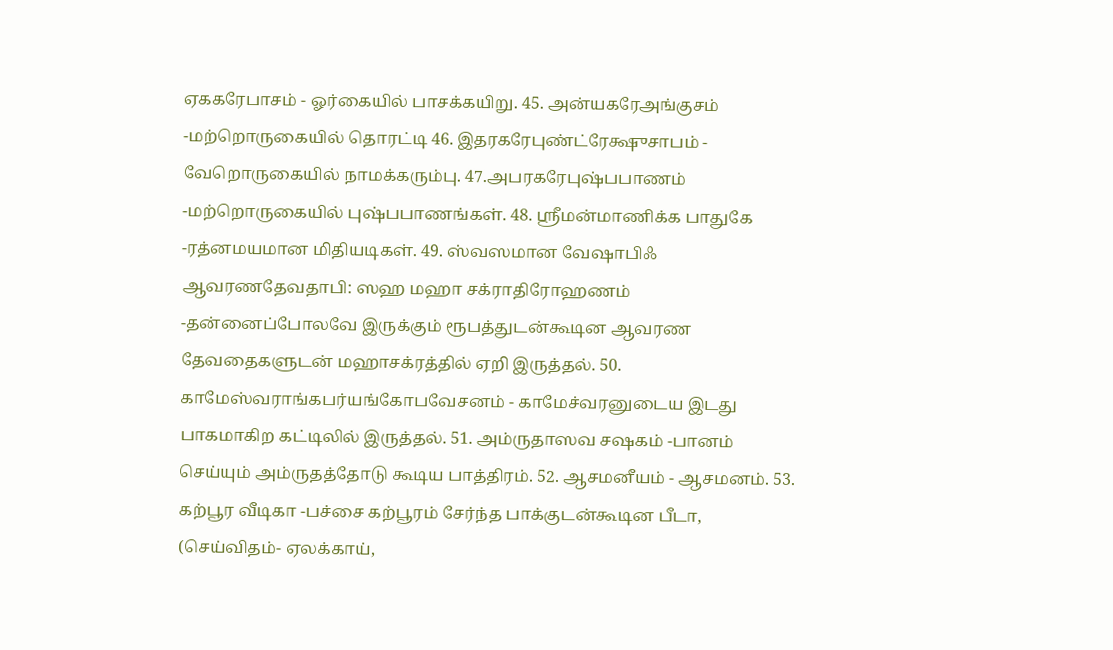ஏககரேபாசம் - ஓர்கையில் பாசக்கயிறு. 45. அன்யகரேஅங்குசம் -மற்றொருகையில் தொரட்டி 46. இதரகரேபுண்ட்ரேக்ஷுசாபம் - வேறொருகையில் நாமக்கரும்பு. 47.அபரகரேபுஷ்பபாணம் -மற்றொருகையில் புஷ்பபாணங்கள். 48. ஸ்ரீமன்மாணிக்க பாதுகே -ரத்னமயமான மிதியடிகள். 49. ஸ்வஸமான வேஷாபிஃ ஆவரணதேவதாபி: ஸஹ மஹா சக்ராதிரோஹணம் -தன்னைப்போலவே இருக்கும் ரூபத்துடன்கூடின ஆவரண தேவதைகளுடன் மஹாசக்ரத்தில் ஏறி இருத்தல். 50. காமேஸ்வராங்கபர்யங்கோபவேசனம் - காமேச்வரனுடைய இடது பாகமாகிற கட்டிலில் இருத்தல். 51. அம்ருதாஸவ சஷகம் -பானம் செய்யும் அம்ருதத்தோடு கூடிய பாத்திரம். 52. ஆசமனீயம் - ஆசமனம். 53. கற்பூர வீடிகா -பச்சை கற்பூரம் சேர்ந்த பாக்குடன்கூடின பீடா, (செய்விதம்- ஏலக்காய்,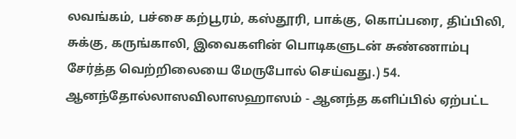லவங்கம், பச்சை கற்பூரம், கஸ்தூரி, பாக்கு, கொப்பரை, திப்பிலி, சுக்கு, கருங்காலி, இவைகளின் பொடிகளுடன் சுண்ணாம்பு சேர்த்த வெற்றிலையை மேருபோல் செய்வது.) 54. ஆனந்தோல்லாஸவிலாஸஹாஸம் - ஆனந்த களிப்பில் ஏற்பட்ட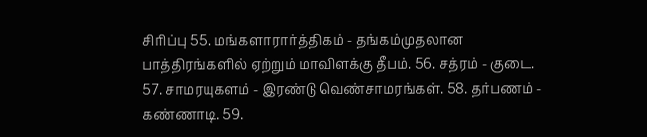சிரிப்பு 55. மங்களாரார்த்திகம் - தங்கம்முதலான பாத்திரங்களில் ஏற்றும் மாவிளக்கு தீபம். 56. சத்ரம் - குடை. 57. சாமரயுகளம் - இரண்டு வெண்சாமரங்கள். 58. தர்பணம் - கண்ணாடி. 59.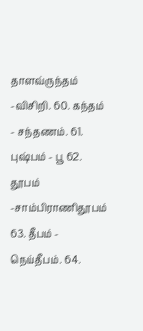தாளவ்ருந்தம் -விசிறி. 60. கந்தம் - சந்தணம். 61. புஷ்பம் - பூ 62. தூபம் -சாம்பிராணிதூபம் 63. தீபம் - நெய்தீபம். 64.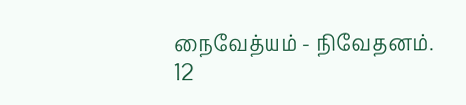நைவேத்யம் - நிவேதனம்.
12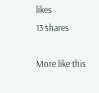likes
13 shares

More like this